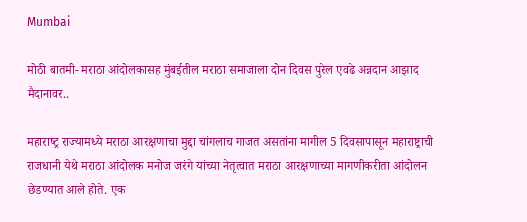Mumbai

मोठी बातमी- मराठा आंदोलकासह मुंबईतील मराठा समाजाला दोन दिवस पुरेल एवढे अन्नदान आझाद मैदानावर..

महाराष्‍ट्र राज्यामध्ये मराठा आरक्षणाचा मुद्दा चांगलाच गाजत असतांना मागील 5 दिवसापासून महाराष्ट्राची राजधानी येथे मराठा आंदोलक मनोज जरंगे यांच्या नेतृत्वात मराठा आरक्षणाच्या मागणीकरीता आंदोलन छेडण्यात आले होते. एक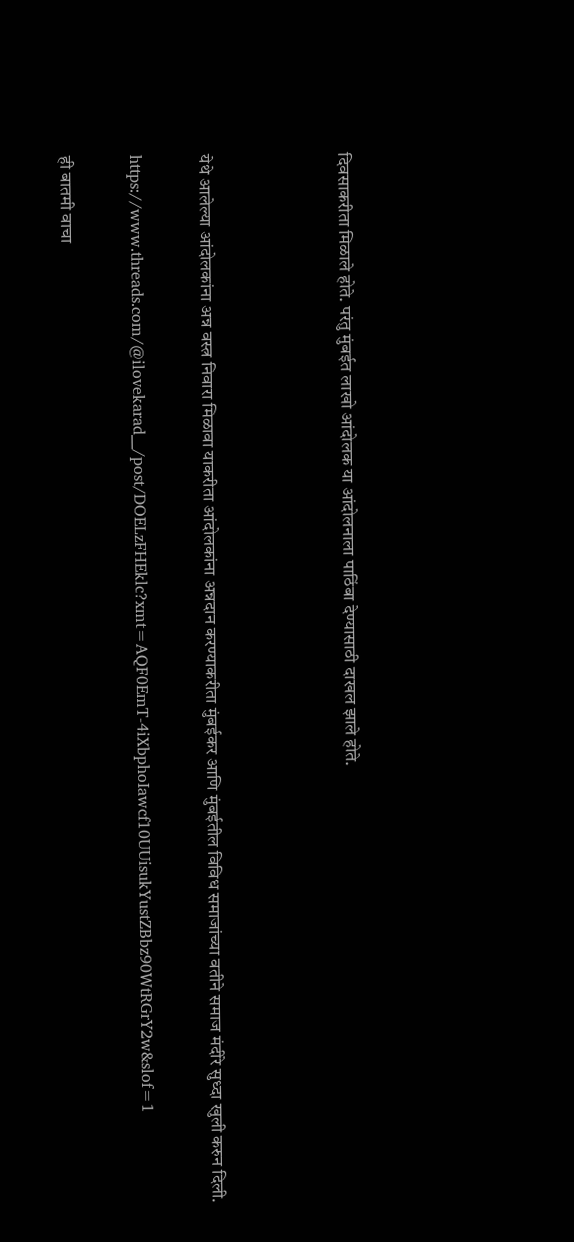दिवसाकरीता मिळाले होते. परंतु मुंबईत लाखो आंदोलक या आंदोलनाला पाठिंबा देण्यासाठी दाखल झाले होते.



येथे आलेल्या आंदोलकांना अन्न वस्त्र निवारा मिळावा याकरीता आंदोलकांना अन्नदान करण्याकरीता मुंबईकर आणि मुंबईतील विविध समाजांच्या वतीने समाज मंदीरे सुध्दा खुली करुन दिली.

https://www.threads.com/@ilovekarad__/post/DOELzFHEklc?xmt=AQF0EmT-4iXbphoIawcf10UUisukYustZBbz90WtRGrY2w&slof=1

ही बातमी वाचा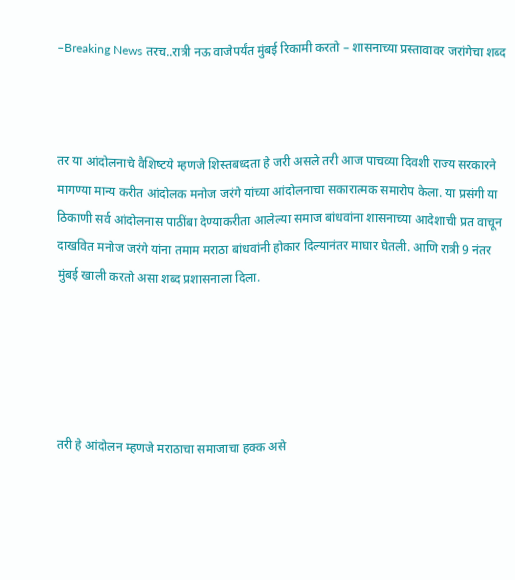–Breaking News तरच..रात्री नऊ वाजेपर्यंत मुंबई रिकामी करतो – शासनाच्या प्रस्तावावर जरांगेचा शब्द



तर या आंदोलनाचे वैशिष्‍टये म्हणजे शिस्तबध्दता हे जरी असले तरी आज पाचव्या दिवशी राज्य सरकारने मागण्या मान्य करीत आंदोलक मनोज जरंगे यांच्या आंदोलनाचा सकारात्मक समारोप केला. या प्रसंगी या ठिकाणी सर्व आंदोलनास पाठींबा देण्याकरीता आलेल्या समाज बांधवांना शासनाच्या आदेशाची प्रत वाचून दाखवित मनोज जरंगे यांना तमाम मराठा बांधवांनी होकार दिल्यानंतर माघार घेतली. आणि रात्री 9 नंतर मुंबई खाली करतो असा शब्द प्रशासनाला दिला.





तरी हे आंदोलन म्हणजे मराठाचा समाजाचा हक्क असे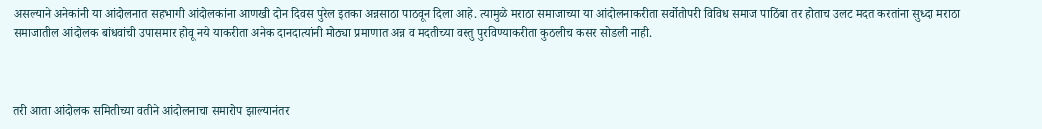असल्याने अनेकांनी या आंदोलनात सहभागी आंदोलकांना आणखी दोन दिवस पुरेल इतका अन्नसाठा पाठवून दिला आहे. त्यामुळे मराठा समाजाच्या या आंदोलनाकरीता सर्वोतोपरी विविध समाज पाठिंबा तर होताच उलट मदत करतांना सुध्दा मराठा समाजातील आंदोलक बांधवांची उपासमार होवू नये याकरीता अनेक दानदात्यांनी मोठ्या प्रमाणात अन्न व मदतीच्या वस्तु पुरविण्याकरीता कुठलीच कसर सोडली नाही.



तरी आता आंदोलक समितीच्या वतीने आंदोलनाचा समारोप झाल्यानंतर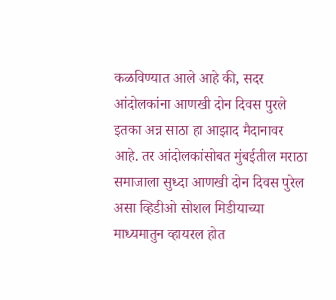कळविण्यात आले आहे की, सदर आंदोलकांना आणखी दोन दिवस पुरले इतका अन्न साठा हा आझाद मैदानावर आहे. तर आंदोलकांसोबत मुंबईतील मराठा समाजाला सुध्दा आणखी दोन दिवस पुरेल असा व्हिडीओ सोशल मिडीयाच्या माध्यमातुन व्हायरल होत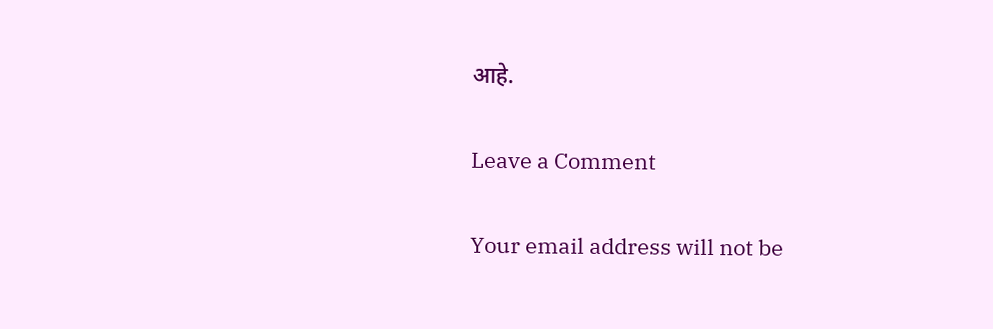आहे.

Leave a Comment

Your email address will not be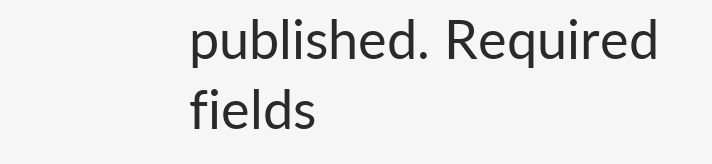published. Required fields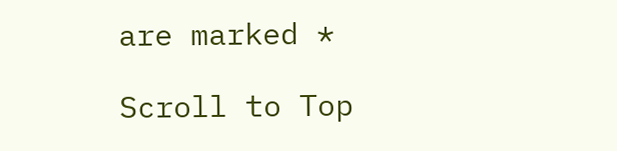are marked *

Scroll to Top